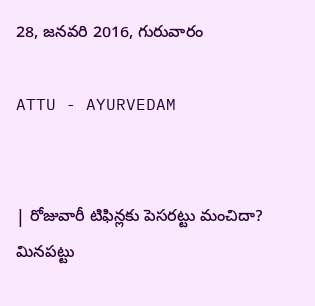28, జనవరి 2016, గురువారం

ATTU - AYURVEDAM


| రోజువారీ టిఫిన్లకు పెసరట్టు మంచిదా? మినపట్టు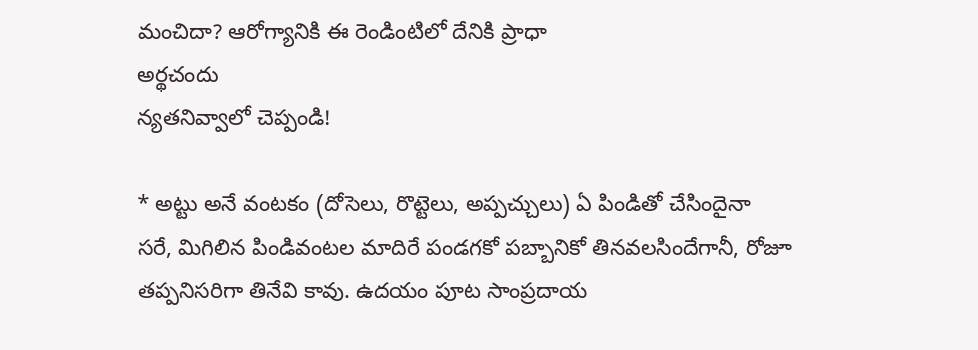మంచిదా? ఆరోగ్యానికి ఈ రెండింటిలో దేనికి ప్రాధా
అర్థచందు
న్యతనివ్వాలో చెప్పండి!

* అట్టు అనే వంటకం (దోసెలు, రొట్టెలు, అప్పచ్చులు) ఏ పిండితో చేసిందైనా
సరే, మిగిలిన పిండివంటల మాదిరే పండగకో పబ్బానికో తినవలసిందేగానీ, రోజూ
తప్పనిసరిగా తినేవి కావు. ఉదయం పూట సాంప్రదాయ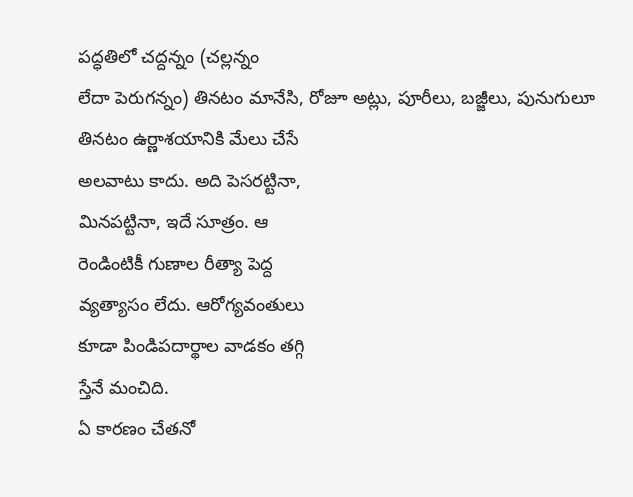పద్ధతిలో చద్దన్నం (చల్లన్నం
లేదా పెరుగన్నం) తినటం మానేసి, రోజూ అట్లు, పూరీలు, బజ్జీలు, పునుగులూ
తినటం ఉర్ణాశయానికి మేలు చేసే
అలవాటు కాదు. అది పెసరట్టినా,
మినపట్టినా, ఇదే సూత్రం. ఆ
రెండింటికీ గుణాల రీత్యా పెద్ద
వ్యత్యాసం లేదు. ఆరోగ్యవంతులు
కూడా పిండిపదార్థాల వాడకం తగ్గి
స్తేనే మంచిది.
ఏ కారణం చేతనో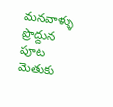మనవాళ్ళు
ప్రొద్దున పూట మెతుకు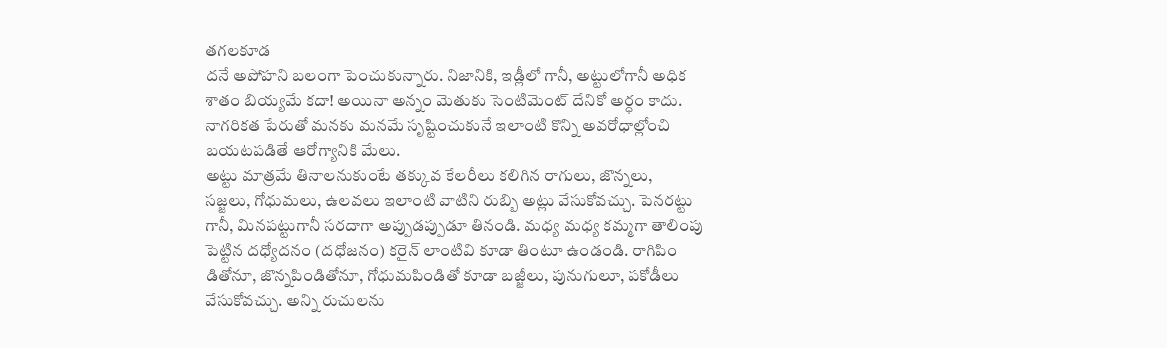తగలకూడ
దనే అపోహని బలంగా పెంచుకున్నారు. నిజానికి, ఇడ్లీలో గానీ, అట్టులోగానీ అధిక
శాతం బియ్యమే కదా! అయినా అన్నం మెతుకు సెంటిమెంట్ దేనికో అర్ధం కాదు.
నాగరికత పేరుతో మనకు మనమే సృష్టించుకునే ఇలాంటి కొన్ని అవరోధాల్లోంచి
బయటపడితే ఆరోగ్యానికి మేలు.
అట్టు మాత్రమే తినాలనుకుంటే తక్కువ కేలరీలు కలిగిన రాగులు, జొన్నలు,
సజ్జలు, గోధుమలు, ఉలవలు ఇలాంటి వాటిని రుబ్బి అట్లు వేసుకోవచ్చు. పెనరట్టు
గానీ, మినపట్టుగానీ సరదాగా అప్పుడప్పుడూ తినండి. మధ్య మధ్య కమ్మగా తాలింపు
పెట్టిన దధ్యోదనం (దధోజనం) కరైన్ లాంటివి కూడా తింటూ ఉండండి. రాగిపిం
డితోనూ, జొన్నపిండితోనూ, గోధుమపిండితో కూడా బజ్జీలు, పునుగులూ, పకోడీలు
వేసుకోవచ్చు. అన్ని రుచులను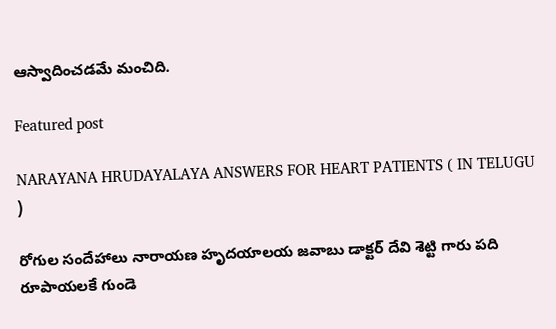ఆస్వాదించడమే మంచిది.

Featured post

NARAYANA HRUDAYALAYA ANSWERS FOR HEART PATIENTS ( IN TELUGU )

రోగుల సందేహాలు నారాయణ హృదయాలయ జవాబు డాక్టర్ దేవి శెట్టి గారు పది రూపాయలకే గుండె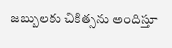జబ్బులకు చికిత్సను అందిస్తూ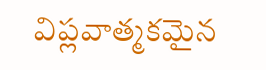విప్లవాత్మకమైన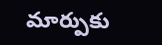మార్పుకు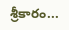శ్రీకారం...